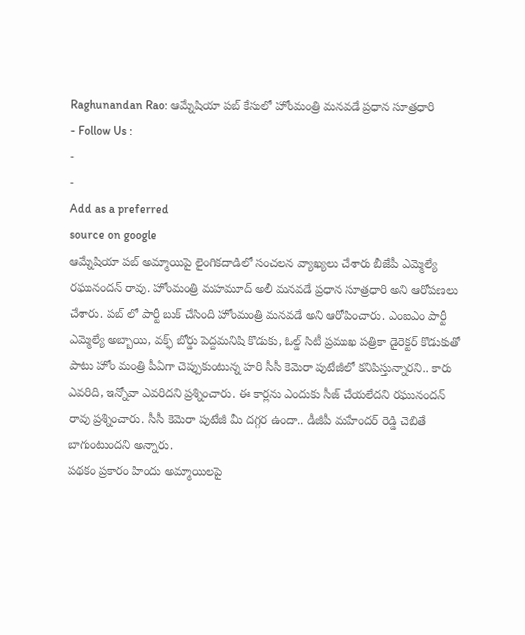Raghunandan Rao: ఆమ్నేషియా పబ్ కేసులో హోంమంత్రి మనవడే ప్రధాన సూత్రధారి
- Follow Us :
-
-
Add as a preferred
source on google
ఆమ్నేషియా పబ్ అమ్మాయిపై లైంగికదాడిలో సంచలన వ్యాఖ్యలు చేశారు బీజేపీ ఎమ్మెల్యే రఘునందన్ రావు. హోంమంత్రి మహమూద్ అలీ మనవడే ప్రధాన సూత్రధారి అని ఆరోపణలు చేశారు. పబ్ లో పార్టీ బుక్ చేసింది హోంమంత్రి మనవడే అని ఆరోపించారు. ఎంఐఎం పార్టీ ఎమ్మెల్యే అబ్బాయి, వక్ఫ్ బోర్డు పెద్దమనిషి కొడుకు, ఓల్డ్ సిటీ ప్రముఖ పత్రికా డైరెక్టర్ కొడుకుతో పాటు హోం మంత్రి పీఏగా చెప్పుకుంటున్న హరి సీసీ కెమెరా పుటేజీలో కనిపిస్తున్నారని.. కారు ఎవరిది, ఇన్నోవా ఎవరిదని ప్రశ్నించారు. ఈ కార్లను ఎందుకు సీజ్ చేయలేదని రఘునందన్ రావు ప్రశ్నించారు. సీసీ కెమెరా పుటేజీ మీ దగ్గర ఉందా.. డీజీపీ మహేందర్ రెడ్డి చెబితే బాగుంటుందని అన్నారు.
పథకం ప్రకారం హిందు అమ్మాయిలపై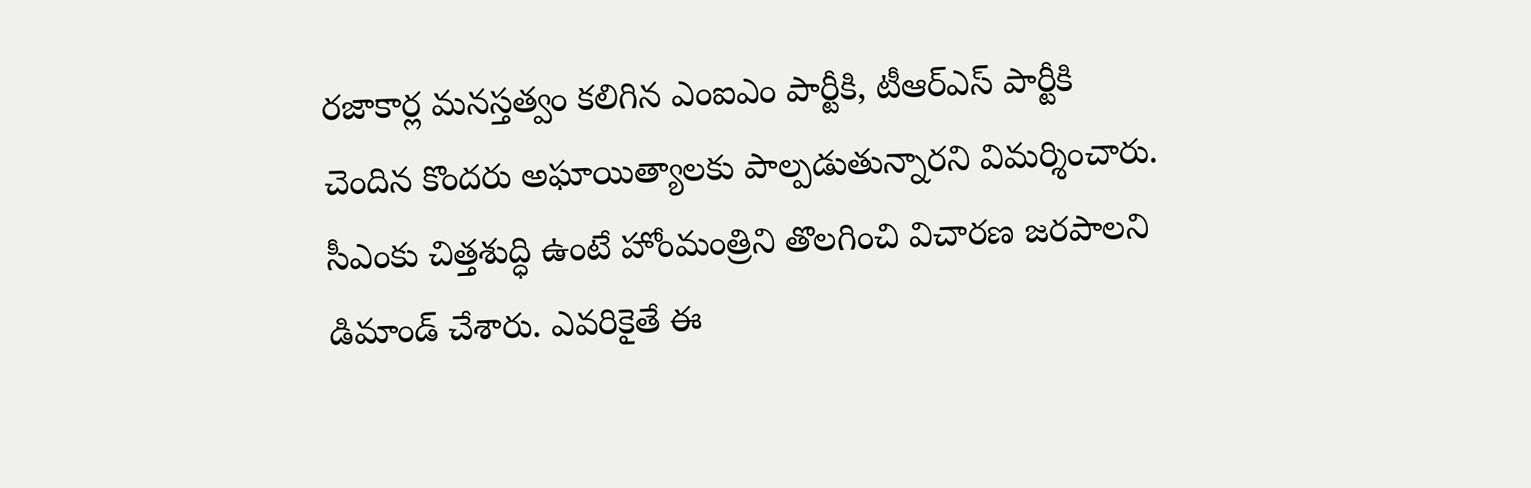రజాకార్ల మనస్తత్వం కలిగిన ఎంఐఎం పార్టీకి, టీఆర్ఎస్ పార్టీకి చెందిన కొందరు అఘాయిత్యాలకు పాల్పడుతున్నారని విమర్శించారు. సీఎంకు చిత్తశుద్ధి ఉంటే హోంమంత్రిని తొలగించి విచారణ జరపాలని డిమాండ్ చేశారు. ఎవరికైతే ఈ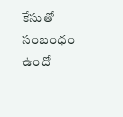కేసుతో సంబంధం ఉందో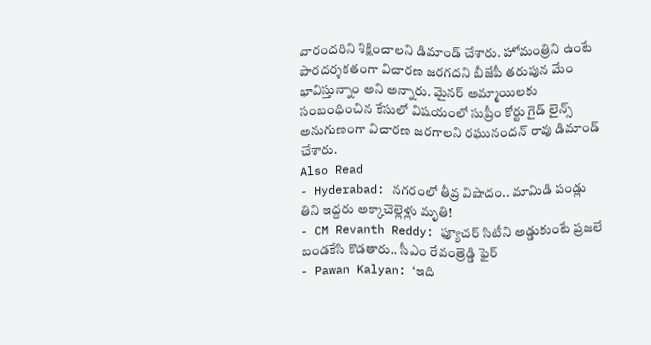వారందరిని శిక్షించాలని డిమాండ్ చేశారు. హోమంత్రిని ఉంటే పారదర్శకతంగా విచారణ జరగదని బీజేపీ తరుపున మేం భావిస్తున్నాం అని అన్నారు. మైనర్ అమ్మాయిలకు సంబంధించిన కేసులో విషయంలో సుప్రీం కోర్టు గైడ్ లైన్స్ అనుగుణంగా విచారణ జరగాలని రఘునందన్ రావు డిమాండ్ చేశారు.
Also Read
- Hyderabad: నగరంలో తీవ్ర విషాదం.. మామిడి పండ్లు తిని ఇద్దరు అక్కాచెల్లెళ్లు మృతి!
- CM Revanth Reddy: ఫ్యూచర్ సిటీని అడ్డుకుంటే ప్రజలే బండకేసి కొడతారు.. సీఎం రేవంత్రెడ్డి ఫైర్
- Pawan Kalyan: ‘ఇది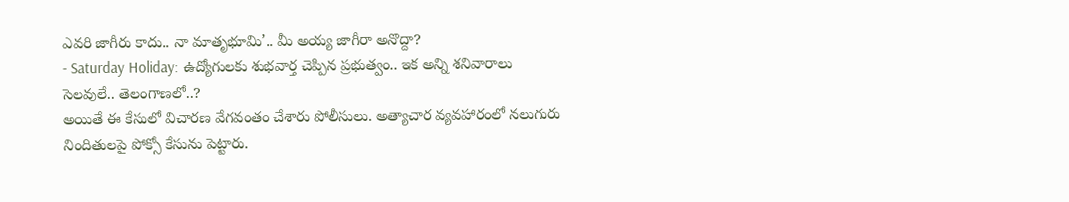ఎవరి జాగీరు కాదు.. నా మాతృభూమి’.. మీ అయ్య జాగీరా అనొద్దా?
- Saturday Holiday: ఉద్యోగులకు శుభవార్త చెప్పిన ప్రభుత్వం.. ఇక అన్ని శనివారాలు సెలవులే.. తెలంగాణలో..?
అయితే ఈ కేసులో విచారణ వేగవంతం చేశారు పోలీసులు. అత్యాచార వ్యవహారంలో నలుగురు నిందితులపై పోక్సో కేసును పెట్టారు.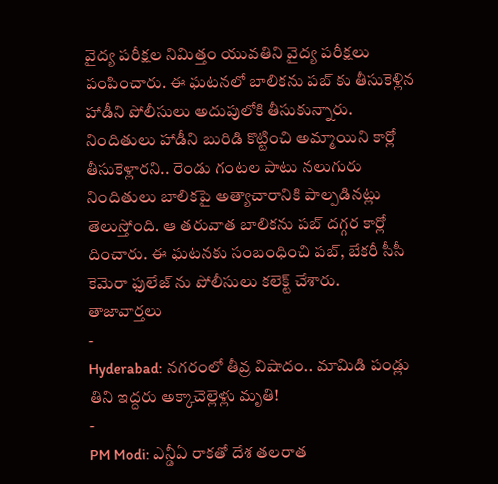వైద్య పరీక్షల నిమిత్తం యువతిని వైద్య పరీక్షలు పంపించారు. ఈ ఘటనలో బాలికను పబ్ కు తీసుకెళ్లిన హాడీని పోలీసులు అదుపులోకి తీసుకున్నారు. నిందితులు హాడీని బురిడి కొట్టించి అమ్మాయిని కార్లో తీసుకెళ్లారని.. రెండు గంటల పాటు నలుగురు నిందితులు బాలికపై అత్యాచారానికి పాల్పడినట్లు తెలుస్తోంది. ఆ తరువాత బాలికను పబ్ దగ్గర కార్లో దించారు. ఈ ఘటనకు సంబంధించి పబ్, బేకరీ సీసీ కెమెరా ఫులేజ్ ను పోలీసులు కలెక్ట్ చేశారు.
తాజావార్తలు
-
Hyderabad: నగరంలో తీవ్ర విషాదం.. మామిడి పండ్లు తిని ఇద్దరు అక్కాచెల్లెళ్లు మృతి!
-
PM Modi: ఎన్డీఏ రాకతో దేశ తలరాత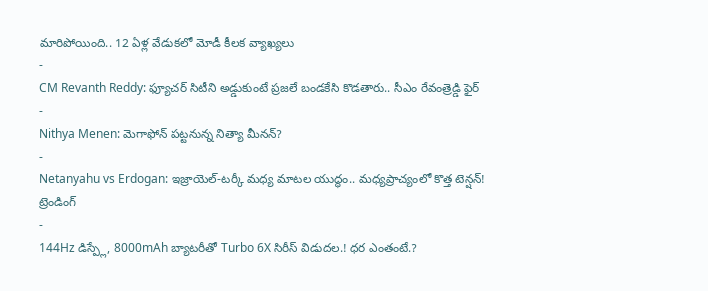మారిపోయింది.. 12 ఏళ్ల వేడుకలో మోడీ కీలక వ్యాఖ్యలు
-
CM Revanth Reddy: ఫ్యూచర్ సిటీని అడ్డుకుంటే ప్రజలే బండకేసి కొడతారు.. సీఎం రేవంత్రెడ్డి ఫైర్
-
Nithya Menen: మెగాఫోన్ పట్టనున్న నిత్యా మీనన్?
-
Netanyahu vs Erdogan: ఇజ్రాయెల్-టర్కీ మధ్య మాటల యుద్ధం.. మధ్యప్రాచ్యంలో కొత్త టెన్షన్!
ట్రెండింగ్
-
144Hz డిస్ప్లే, 8000mAh బ్యాటరీతో Turbo 6X సిరీస్ విడుదల.! ధర ఎంతంటే.?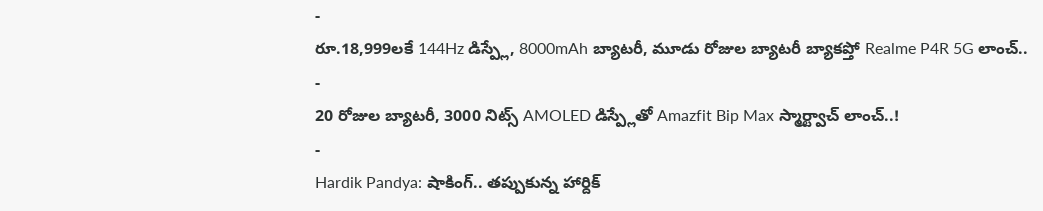-
రూ.18,999లకే 144Hz డిస్ప్లే, 8000mAh బ్యాటరీ, మూడు రోజుల బ్యాటరీ బ్యాకప్తో Realme P4R 5G లాంచ్..
-
20 రోజుల బ్యాటరీ, 3000 నిట్స్ AMOLED డిస్ప్లేతో Amazfit Bip Max స్మార్ట్వాచ్ లాంచ్..!
-
Hardik Pandya: షాకింగ్.. తప్పుకున్న హార్దిక్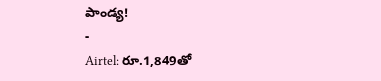పాండ్య!
-
Airtel: రూ.1,849తో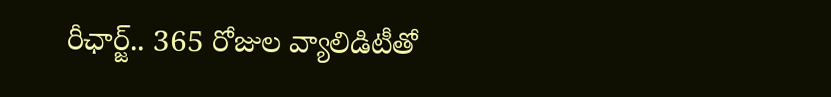రీఛార్జ్.. 365 రోజుల వ్యాలిడిటీతో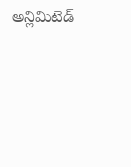అన్లిమిటెడ్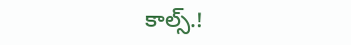కాల్స్.!